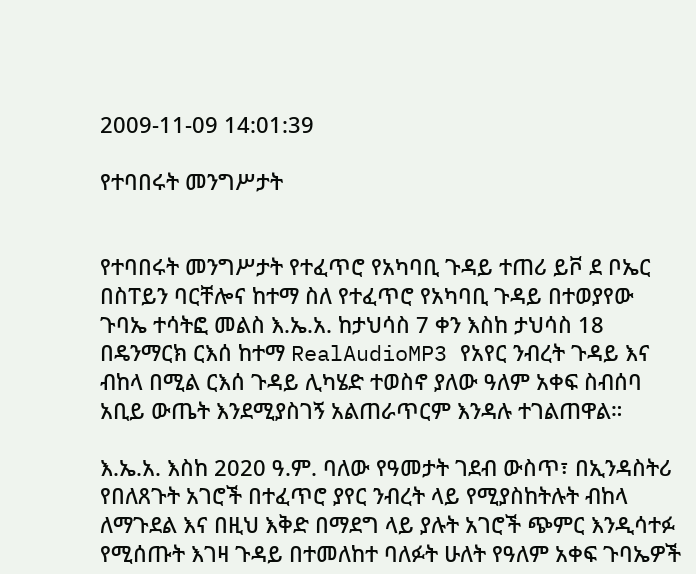2009-11-09 14:01:39

የተባበሩት መንግሥታት


የተባበሩት መንግሥታት የተፈጥሮ የአካባቢ ጉዳይ ተጠሪ ይቮ ደ ቦኤር በስፐይን ባርቸሎና ከተማ ስለ የተፈጥሮ የአካባቢ ጉዳይ በተወያየው ጉባኤ ተሳትፎ መልስ እ.ኤ.አ. ከታህሳስ 7 ቀን እስከ ታህሳስ 18 በዴንማርክ ርእሰ ከተማ RealAudioMP3 የአየር ንብረት ጉዳይ እና ብከላ በሚል ርእሰ ጉዳይ ሊካሄድ ተወስኖ ያለው ዓለም አቀፍ ስብሰባ አቢይ ውጤት እንደሚያስገኝ አልጠራጥርም እንዳሉ ተገልጠዋል።

እ.ኤ.አ. እስከ 2020 ዓ.ም. ባለው የዓመታት ገደብ ውስጥ፣ በኢንዳስትሪ የበለጸጉት አገሮች በተፈጥሮ ያየር ንብረት ላይ የሚያስከትሉት ብከላ ለማጉደል እና በዚህ እቅድ በማደግ ላይ ያሉት አገሮች ጭምር እንዲሳተፉ የሚሰጡት እገዛ ጉዳይ በተመለከተ ባለፉት ሁለት የዓለም አቀፍ ጉባኤዎች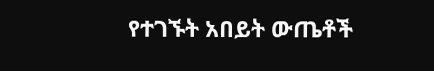የተገኙት አበይት ውጤቶች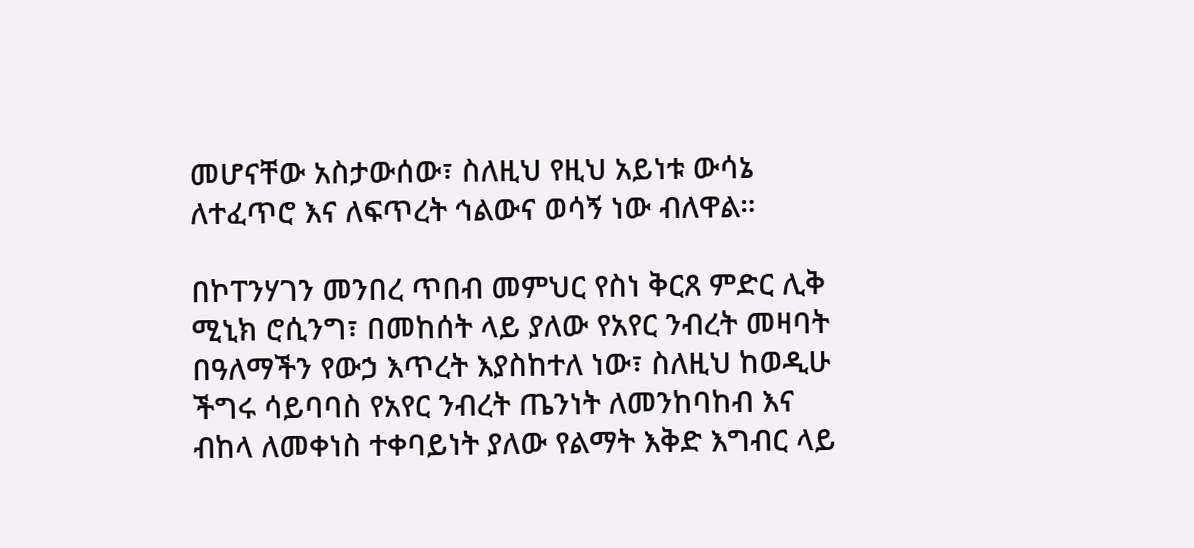መሆናቸው አስታውሰው፣ ስለዚህ የዚህ አይነቱ ውሳኔ ለተፈጥሮ እና ለፍጥረት ኅልውና ወሳኝ ነው ብለዋል።

በኮፐንሃገን መንበረ ጥበብ መምህር የስነ ቅርጸ ምድር ሊቅ ሚኒክ ሮሲንግ፣ በመከሰት ላይ ያለው የአየር ንብረት መዛባት በዓለማችን የውኃ እጥረት እያስከተለ ነው፣ ስለዚህ ከወዲሁ ችግሩ ሳይባባስ የአየር ንብረት ጤንነት ለመንከባከብ እና ብከላ ለመቀነስ ተቀባይነት ያለው የልማት እቅድ እግብር ላይ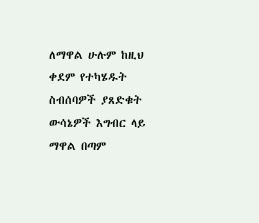ለማዋል ሁሉም ከዚህ ቀደም የተካሄዱት ስብሰባዎች ያጸድቁት ውሳኔዎች እግብር ላይ ማዋል በጣም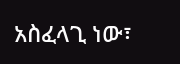አስፈላጊ ነው፣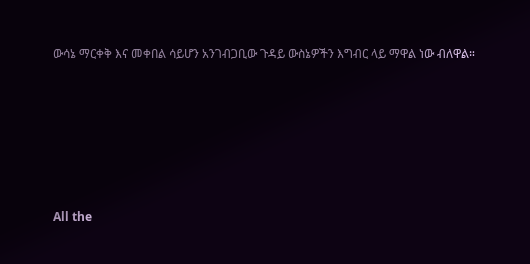ውሳኔ ማርቀቅ እና መቀበል ሳይሆን አንገብጋቢው ጉዳይ ውስኔዎችን እግብር ላይ ማዋል ነው ብለዋል።







All the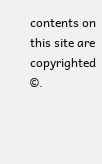contents on this site are copyrighted ©.